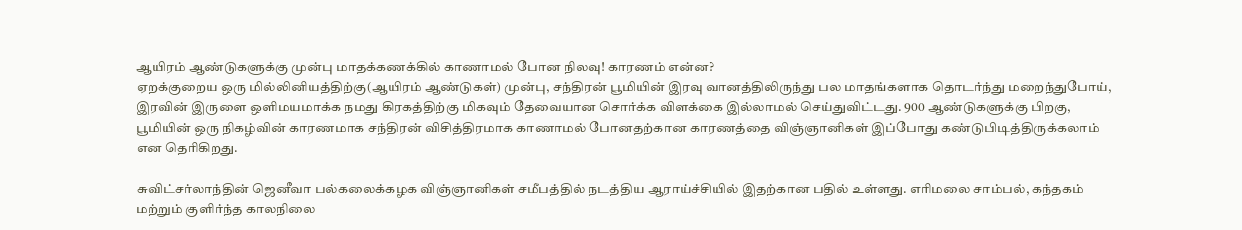ஆயிரம் ஆண்டுகளுக்கு முன்பு மாதக்கணக்கில் காணாமல் போன நிலவு! காரணம் என்ன?
ஏறக்குறைய ஒரு மில்லினியத்திற்கு(ஆயிரம் ஆண்டுகள்) முன்பு, சந்திரன் பூமியின் இரவு வானத்திலிருந்து பல மாதங்களாக தொடர்ந்து மறைந்துபோய், இரவின் இருளை ஒளிமயமாக்க நமது கிரகத்திற்கு மிகவும் தேவையான சொர்க்க விளக்கை இல்லாமல் செய்துவிட்டது. 900 ஆண்டுகளுக்கு பிறகு, பூமியின் ஒரு நிகழ்வின் காரணமாக சந்திரன் விசித்திரமாக காணாமல் போனதற்கான காரணத்தை விஞ்ஞானிகள் இப்போது கண்டுபிடித்திருக்கலாம் என தெரிகிறது.

சுவிட்சர்லாந்தின் ஜெனீவா பல்கலைக்கழக விஞ்ஞானிகள் சமீபத்தில் நடத்திய ஆராய்ச்சியில் இதற்கான பதில் உள்ளது. எரிமலை சாம்பல், கந்தகம் மற்றும் குளிர்ந்த காலநிலை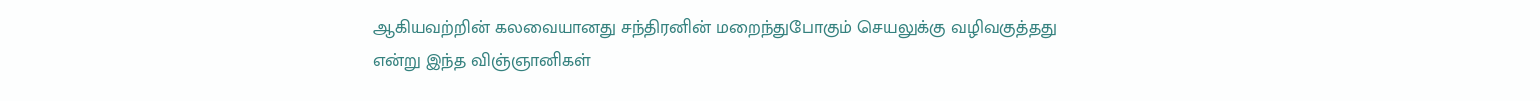ஆகியவற்றின் கலவையானது சந்திரனின் மறைந்துபோகும் செயலுக்கு வழிவகுத்தது என்று இந்த விஞ்ஞானிகள்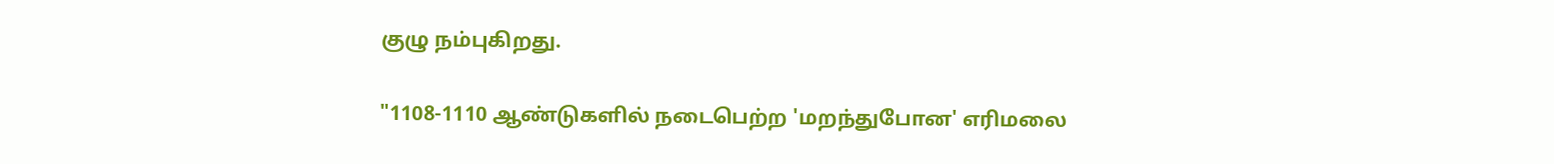குழு நம்புகிறது.

"1108-1110 ஆண்டுகளில் நடைபெற்ற 'மறந்துபோன' எரிமலை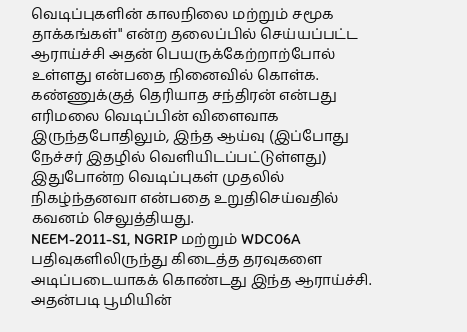வெடிப்புகளின் காலநிலை மற்றும் சமூக தாக்கங்கள்" என்ற தலைப்பில் செய்யப்பட்ட ஆராய்ச்சி அதன் பெயருக்கேற்றாற்போல் உள்ளது என்பதை நினைவில் கொள்க. கண்ணுக்குத் தெரியாத சந்திரன் என்பது எரிமலை வெடிப்பின் விளைவாக இருந்தபோதிலும், இந்த ஆய்வு (இப்போது நேச்சர் இதழில் வெளியிடப்பட்டுள்ளது) இதுபோன்ற வெடிப்புகள் முதலில் நிகழ்ந்தனவா என்பதை உறுதிசெய்வதில் கவனம் செலுத்தியது.
NEEM-2011-S1, NGRIP மற்றும் WDC06A பதிவுகளிலிருந்து கிடைத்த தரவுகளை அடிப்படையாகக் கொண்டது இந்த ஆராய்ச்சி. அதன்படி பூமியின்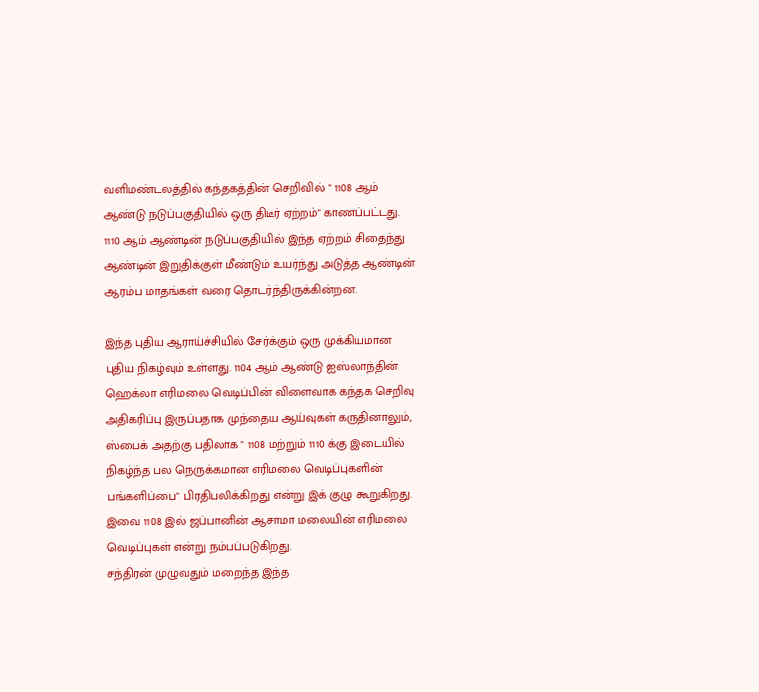வளிமண்டலத்தில் கந்தகத்தின் செறிவில் " 1108 ஆம் ஆண்டு நடுப்பகுதியில் ஒரு திடீர் ஏற்றம்" காணப்பட்டது. 1110 ஆம் ஆண்டின் நடுப்பகுதியில் இந்த ஏற்றம் சிதைந்து ஆண்டின் இறுதிக்குள் மீண்டும் உயர்ந்து அடுத்த ஆண்டின் ஆரம்ப மாதங்கள் வரை தொடர்ந்திருக்கின்றன.

இந்த புதிய ஆராய்ச்சியில் சேர்க்கும் ஒரு முக்கியமான புதிய நிகழ்வும் உள்ளது. 1104 ஆம் ஆண்டு ஐஸ்லாந்தின் ஹெக்லா எரிமலை வெடிப்பின் விளைவாக கந்தக செறிவு அதிகரிப்பு இருப்பதாக முந்தைய ஆய்வுகள் கருதினாலும், ஸ்பைக் அதற்கு பதிலாக " 1108 மற்றும் 1110 க்கு இடையில் நிகழ்ந்த பல நெருக்கமான எரிமலை வெடிப்புகளின் பங்களிப்பை" பிரதிபலிக்கிறது என்று இக் குழு கூறுகிறது. இவை 1108 இல் ஜப்பானின் ஆசாமா மலையின் எரிமலை வெடிப்புகள் என்று நம்பப்படுகிறது.
சந்திரன் முழுவதும் மறைந்த இந்த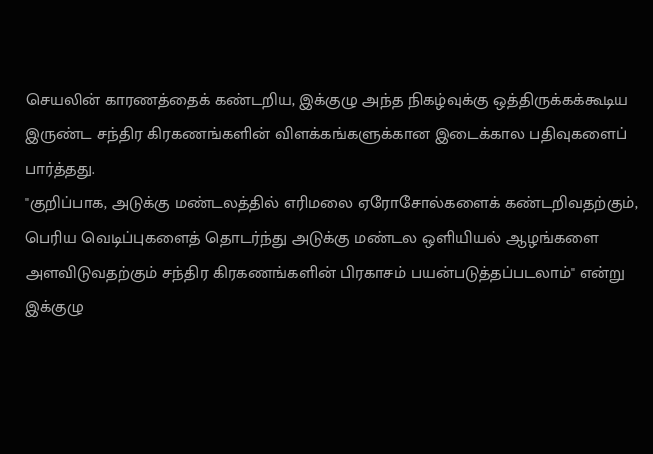செயலின் காரணத்தைக் கண்டறிய, இக்குழு அந்த நிகழ்வுக்கு ஒத்திருக்கக்கூடிய இருண்ட சந்திர கிரகணங்களின் விளக்கங்களுக்கான இடைக்கால பதிவுகளைப் பார்த்தது.
"குறிப்பாக, அடுக்கு மண்டலத்தில் எரிமலை ஏரோசோல்களைக் கண்டறிவதற்கும், பெரிய வெடிப்புகளைத் தொடர்ந்து அடுக்கு மண்டல ஒளியியல் ஆழங்களை அளவிடுவதற்கும் சந்திர கிரகணங்களின் பிரகாசம் பயன்படுத்தப்படலாம்" என்று இக்குழு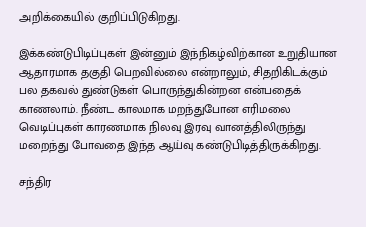அறிக்கையில் குறிப்பிடுகிறது.

இக்கண்டுபிடிப்புகள் இன்னும் இந்நிகழ்விற்கான உறுதியான ஆதாரமாக தகுதி பெறவில்லை என்றாலும், சிதறிகிடக்கும் பல தகவல் துண்டுகள் பொருந்துகின்றன என்பதைக் காணலாம். நீண்ட காலமாக மறந்துபோன எரிமலை வெடிப்புகள் காரணமாக நிலவு இரவு வானத்திலிருந்து மறைந்து போவதை இந்த ஆய்வு கண்டுபிடித்திருக்கிறது.

சந்திர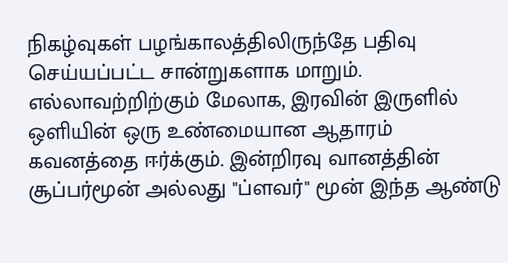நிகழ்வுகள் பழங்காலத்திலிருந்தே பதிவு செய்யப்பட்ட சான்றுகளாக மாறும். எல்லாவற்றிற்கும் மேலாக, இரவின் இருளில் ஒளியின் ஒரு உண்மையான ஆதாரம் கவனத்தை ஈர்க்கும். இன்றிரவு வானத்தின் சூப்பர்மூன் அல்லது "ப்ளவர்" மூன் இந்த ஆண்டு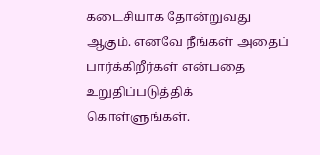கடைசியாக தோன்றுவது ஆகும். எனவே நீங்கள் அதைப் பார்க்கிறீர்கள் என்பதை உறுதிப்படுத்திக் கொள்ளுங்கள்.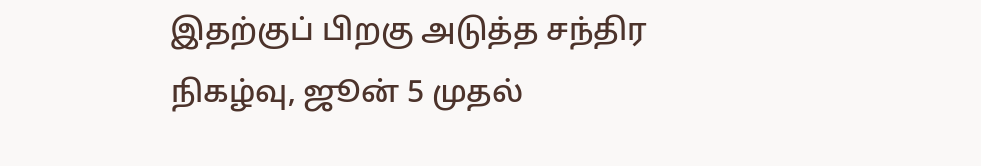இதற்குப் பிறகு அடுத்த சந்திர நிகழ்வு, ஜூன் 5 முதல்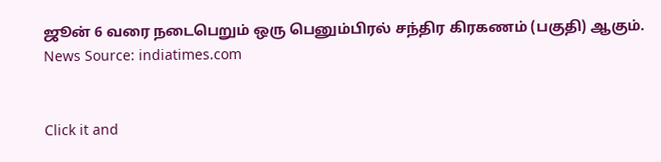ஜூன் 6 வரை நடைபெறும் ஒரு பெனும்பிரல் சந்திர கிரகணம் (பகுதி) ஆகும்.
News Source: indiatimes.com


Click it and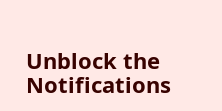Unblock the Notifications